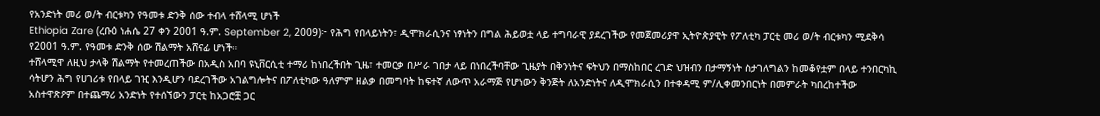የአንድነት መሪ ወ/ት ብርቱካን የዓመቱ ድንቅ ሰው ተብላ ተሸላሚ ሆነች
Ethiopia Zare (ረቡዕ ነሐሴ 27 ቀን 2001 ዓ.ም. September 2, 2009)፦ የሕግ የበላይነትን፣ ዲሞክራሲንና ነፃነትን በግል ሕይወቷ ላይ ተግባራዊ ያደረገችው የመጀመሪያዋ ኢትዮጵያዊት የፖለቲካ ፓርቲ መሪ ወ/ት ብርቱካን ሚደቅሳ የ2001 ዓ.ም. የዓመቱ ድንቅ ሰው ሽልማት አሸናፊ ሆነች።
ተሸላሚዋ ለዚህ ታላቅ ሽልማት የተመረጠችው በአዲስ አበባ ዩኒቨርሲቲ ተማሪ ከነበረችበት ጊዜ፣ ተመርቃ በሥራ ገበታ ላይ በነበረችባቸው ጊዜያት በቅንነትና ፍትህን በማስከበር ረገድ ህዝብን በታማኝነት ስታገለግልን ከመቆየቷም በላይ ተንበርካኪ ሳትሆን ሕግ የሀገሪቱ የበላይ ገዢ እንዲሆን ባደረገችው አገልግሎትና በፖለቲካው ዓለምም ዘልቃ በመግባት ከፍተኛ ለውጥ አራማጅ የሆነውን ቅንጅት ለአንድነትና ለዲሞክራሲን በተቀዳሚ ም/ሊቀመንበርነት በመምራት ካበረከተችው አስተዋጽዖም በተጨማሪ አንድነት የተሰኘውን ፓርቲ ከአጋሮቿ ጋር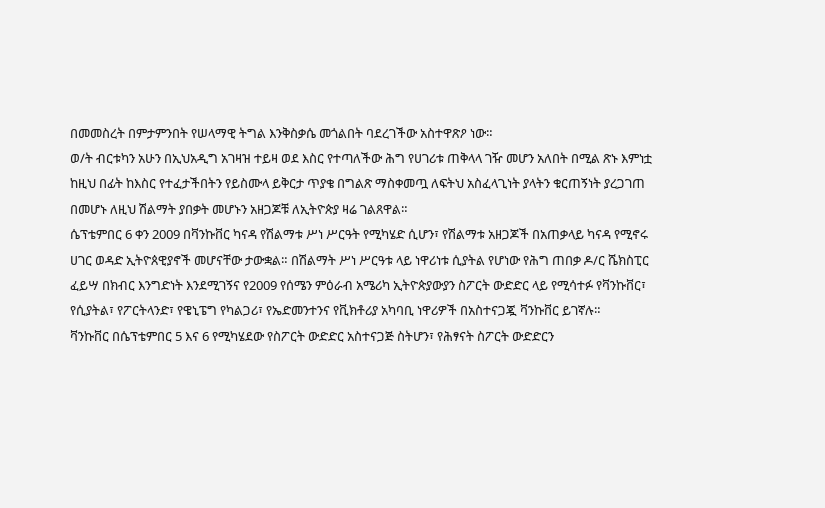በመመስረት በምታምንበት የሠላማዊ ትግል እንቅስቃሴ መጎልበት ባደረገችው አስተዋጽዖ ነው።
ወ/ት ብርቱካን አሁን በኢህአዲግ አገዛዝ ተይዛ ወደ እስር የተጣለችው ሕግ የሀገሪቱ ጠቅላላ ገዥ መሆን አለበት በሚል ጽኑ እምነቷ ከዚህ በፊት ከእስር የተፈታችበትን የይስሙላ ይቅርታ ጥያቄ በግልጽ ማስቀመጧ ለፍትህ አስፈላጊነት ያላትን ቁርጠኝነት ያረጋገጠ በመሆኑ ለዚህ ሽልማት ያበቃት መሆኑን አዘጋጆቹ ለኢትዮጵያ ዛሬ ገልጸዋል።
ሴፕቴምበር 6 ቀን 2009 በቫንኩቨር ካናዳ የሽልማቱ ሥነ ሥርዓት የሚካሄድ ሲሆን፣ የሽልማቱ አዘጋጆች በአጠቃላይ ካናዳ የሚኖሩ ሀገር ወዳድ ኢትዮጰዊያኖች መሆናቸው ታውቋል። በሽልማት ሥነ ሥርዓቱ ላይ ነዋሪነቱ ሲያትል የሆነው የሕግ ጠበቃ ዶ/ር ሼክስፒር ፈይሣ በክብር እንግድነት እንደሚገኝና የ2009 የሰሜን ምዕራብ አሜሪካ ኢትዮጵያውያን ስፖርት ውድድር ላይ የሚሳተፉ የቫንኩቨር፣ የሲያትል፣ የፖርትላንድ፣ የዌኒፔግ የካልጋሪ፣ የኤድመንተንና የቪክቶሪያ አካባቢ ነዋሪዎች በአስተናጋጇ ቫንኩቨር ይገኛሉ።
ቫንኩቨር በሴፕቴምበር 5 እና 6 የሚካሄደው የስፖርት ውድድር አስተናጋጅ ስትሆን፣ የሕፃናት ስፖርት ውድድርን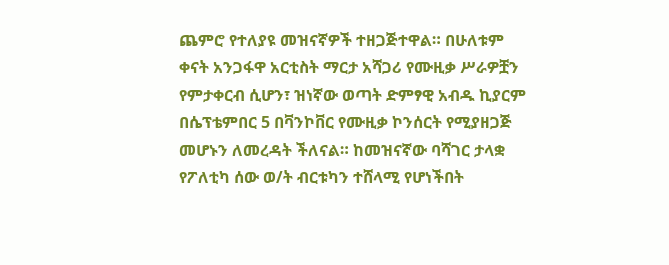ጨምሮ የተለያዩ መዝናኛዎች ተዘጋጅተዋል። በሁለቱም ቀናት አንጋፋዋ አርቲስት ማርታ አሻጋሪ የሙዚቃ ሥራዎቿን የምታቀርብ ሲሆን፣ ዝነኛው ወጣት ድምፃዊ አብዱ ኪያርም በሴፕቴምበር 5 በቫንኮቨር የሙዚቃ ኮንሰርት የሚያዘጋጅ መሆኑን ለመረዳት ችለናል። ከመዝናኛው ባሻገር ታላቋ የፖለቲካ ሰው ወ/ት ብርቱካን ተሸላሚ የሆነችበት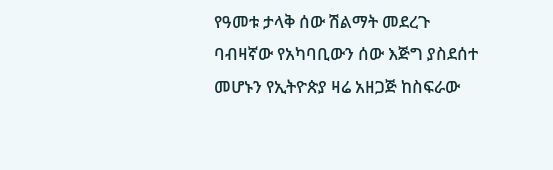የዓመቱ ታላቅ ሰው ሽልማት መደረጉ ባብዛኛው የአካባቢውን ሰው እጅግ ያስደሰተ መሆኑን የኢትዮጵያ ዛሬ አዘጋጅ ከስፍራው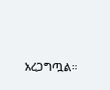አረጋግጧል።